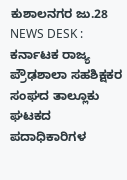ಕುಶಾಲನಗರ ಜು.28 NEWS DESK : ಕರ್ನಾಟಕ ರಾಜ್ಯ ಪ್ರೌಢಶಾಲಾ ಸಹಶಿಕ್ಷಕರ ಸಂಘದ ತಾಲ್ಲೂಕು ಘಟಕದ ಪದಾಧಿಕಾರಿಗಳ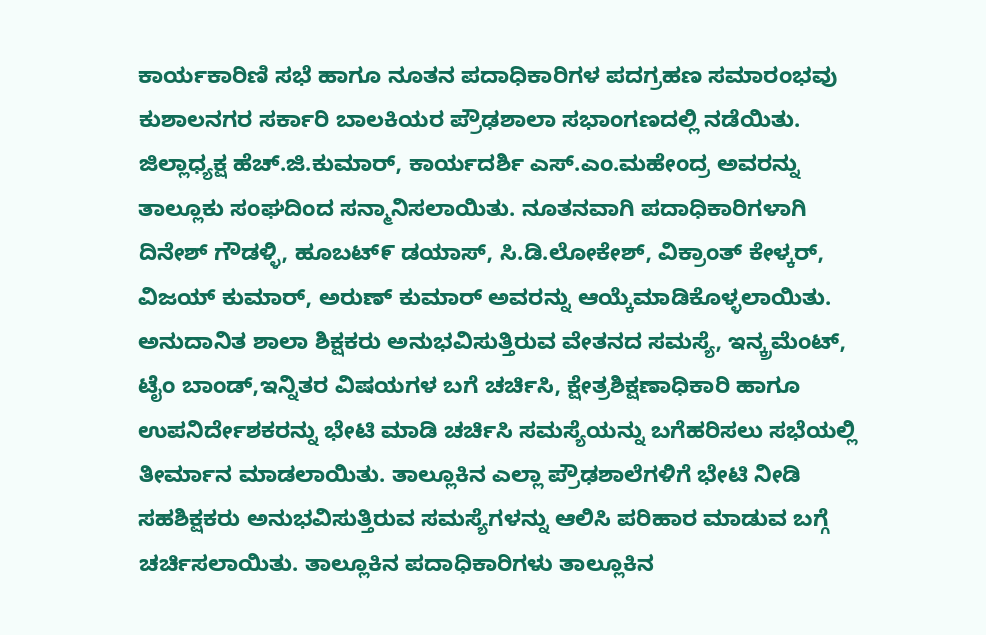ಕಾರ್ಯಕಾರಿಣಿ ಸಭೆ ಹಾಗೂ ನೂತನ ಪದಾಧಿಕಾರಿಗಳ ಪದಗ್ರಹಣ ಸಮಾರಂಭವು ಕುಶಾಲನಗರ ಸರ್ಕಾರಿ ಬಾಲಕಿಯರ ಪ್ರೌಢಶಾಲಾ ಸಭಾಂಗಣದಲ್ಲಿ ನಡೆಯಿತು. ಜಿಲ್ಲಾಧ್ಯಕ್ಷ ಹೆಚ್.ಜಿ.ಕುಮಾರ್, ಕಾರ್ಯದರ್ಶಿ ಎಸ್.ಎಂ.ಮಹೇಂದ್ರ ಅವರನ್ನು ತಾಲ್ಲೂಕು ಸಂಘದಿಂದ ಸನ್ಮಾನಿಸಲಾಯಿತು. ನೂತನವಾಗಿ ಪದಾಧಿಕಾರಿಗಳಾಗಿ ದಿನೇಶ್ ಗೌಡಳ್ಳಿ, ಹೂಬಟ್೯ ಡಯಾಸ್, ಸಿ.ಡಿ.ಲೋಕೇಶ್, ವಿಕ್ರಾಂತ್ ಕೇಳ್ಕರ್, ವಿಜಯ್ ಕುಮಾರ್, ಅರುಣ್ ಕುಮಾರ್ ಅವರನ್ನು ಆಯ್ಕೆಮಾಡಿಕೊಳ್ಳಲಾಯಿತು. ಅನುದಾನಿತ ಶಾಲಾ ಶಿಕ್ಷಕರು ಅನುಭವಿಸುತ್ತಿರುವ ವೇತನದ ಸಮಸ್ಯೆ, ಇನ್ಕ್ರಮೆಂಟ್, ಟೈಂ ಬಾಂಡ್,ಇನ್ನಿತರ ವಿಷಯಗಳ ಬಗೆ ಚರ್ಚಿಸಿ, ಕ್ಷೇತ್ರಶಿಕ್ಷಣಾಧಿಕಾರಿ ಹಾಗೂ ಉಪನಿರ್ದೇಶಕರನ್ನು ಭೇಟಿ ಮಾಡಿ ಚರ್ಚಿಸಿ ಸಮಸ್ಯೆಯನ್ನು ಬಗೆಹರಿಸಲು ಸಭೆಯಲ್ಲಿ ತೀರ್ಮಾನ ಮಾಡಲಾಯಿತು. ತಾಲ್ಲೂಕಿನ ಎಲ್ಲಾ ಪ್ರೌಢಶಾಲೆಗಳಿಗೆ ಭೇಟಿ ನೀಡಿ ಸಹಶಿಕ್ಷಕರು ಅನುಭವಿಸುತ್ತಿರುವ ಸಮಸ್ಯೆಗಳನ್ನು ಆಲಿಸಿ ಪರಿಹಾರ ಮಾಡುವ ಬಗ್ಗೆ ಚರ್ಚಿಸಲಾಯಿತು. ತಾಲ್ಲೂಕಿನ ಪದಾಧಿಕಾರಿಗಳು ತಾಲ್ಲೂಕಿನ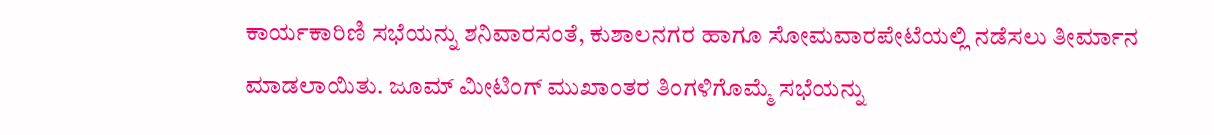ಕಾರ್ಯಕಾರಿಣಿ ಸಭೆಯನ್ನು ಶನಿವಾರಸಂತೆ, ಕುಶಾಲನಗರ ಹಾಗೂ ಸೋಮವಾರಪೇಟೆಯಲ್ಲಿ ನಡೆಸಲು ತೀರ್ಮಾನ ಮಾಡಲಾಯಿತು. ಜೂಮ್ ಮೀಟಿಂಗ್ ಮುಖಾಂತರ ತಿಂಗಳಿಗೊಮ್ಮೆ ಸಭೆಯನ್ನು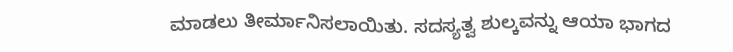ಮಾಡಲು ತೀರ್ಮಾನಿಸಲಾಯಿತು. ಸದಸ್ಯತ್ವ ಶುಲ್ಕವನ್ನು ಆಯಾ ಭಾಗದ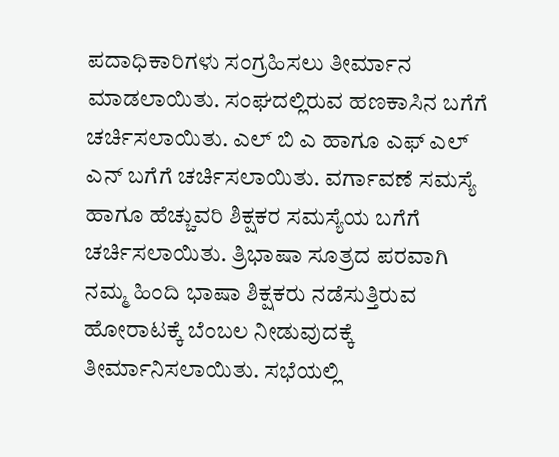ಪದಾಧಿಕಾರಿಗಳು ಸಂಗ್ರಹಿಸಲು ತೀರ್ಮಾನ ಮಾಡಲಾಯಿತು. ಸಂಘದಲ್ಲಿರುವ ಹಣಕಾಸಿನ ಬಗೆಗೆ ಚರ್ಚಿಸಲಾಯಿತು. ಎಲ್ ಬಿ ಎ ಹಾಗೂ ಎಫ್ ಎಲ್ ಎನ್ ಬಗೆಗೆ ಚರ್ಚಿಸಲಾಯಿತು. ವರ್ಗಾವಣೆ ಸಮಸ್ಯೆ ಹಾಗೂ ಹೆಚ್ಚುವರಿ ಶಿಕ್ಷಕರ ಸಮಸ್ಯೆಯ ಬಗೆಗೆ ಚರ್ಚಿಸಲಾಯಿತು. ತ್ರಿಭಾಷಾ ಸೂತ್ರದ ಪರವಾಗಿ ನಮ್ಮ ಹಿಂದಿ ಭಾಷಾ ಶಿಕ್ಷಕರು ನಡೆಸುತ್ತಿರುವ ಹೋರಾಟಕ್ಕೆ ಬೆಂಬಲ ನೀಡುವುದಕ್ಕೆ ತೀರ್ಮಾನಿಸಲಾಯಿತು. ಸಭೆಯಲ್ಲಿ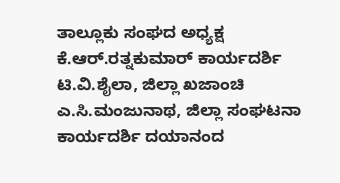ತಾಲ್ಲೂಕು ಸಂಘದ ಅಧ್ಯಕ್ಷ ಕೆ.ಆರ್.ರತ್ನಕುಮಾರ್ ಕಾರ್ಯದರ್ಶಿ ಟಿ.ವಿ.ಶೈಲಾ, ಜಿಲ್ಲಾ ಖಜಾಂಚಿ ಎ.ಸಿ.ಮಂಜುನಾಥ, ಜಿಲ್ಲಾ ಸಂಘಟನಾ ಕಾರ್ಯದರ್ಶಿ ದಯಾನಂದ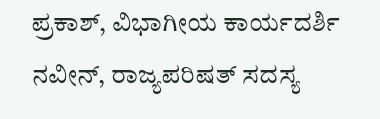ಪ್ರಕಾಶ್, ವಿಭಾಗೀಯ ಕಾರ್ಯದರ್ಶಿ ನವೀನ್, ರಾಜ್ಯಪರಿಷತ್ ಸದಸ್ಯ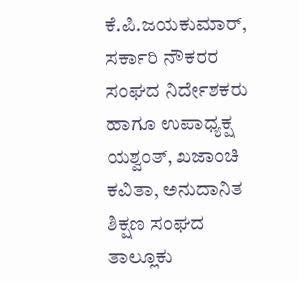ಕೆ.ಪಿ.ಜಯಕುಮಾರ್, ಸರ್ಕಾರಿ ನೌಕರರ ಸಂಘದ ನಿರ್ದೇಶಕರು ಹಾಗೂ ಉಪಾಧ್ಯಕ್ಷ ಯಶ್ವಂತ್, ಖಜಾಂಚಿ ಕವಿತಾ, ಅನುದಾನಿತ ಶಿಕ್ಷಣ ಸಂಘದ ತಾಲ್ಲೂಕು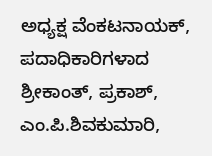ಅಧ್ಯಕ್ಷ ವೆಂಕಟನಾಯಕ್, ಪದಾಧಿಕಾರಿಗಳಾದ ಶ್ರೀಕಾಂತ್, ಪ್ರಕಾಶ್, ಎಂ.ಪಿ.ಶಿವಕುಮಾರಿ,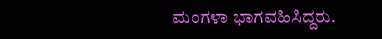ಮಂಗಳಾ ಭಾಗವಹಿಸಿದ್ದರು.